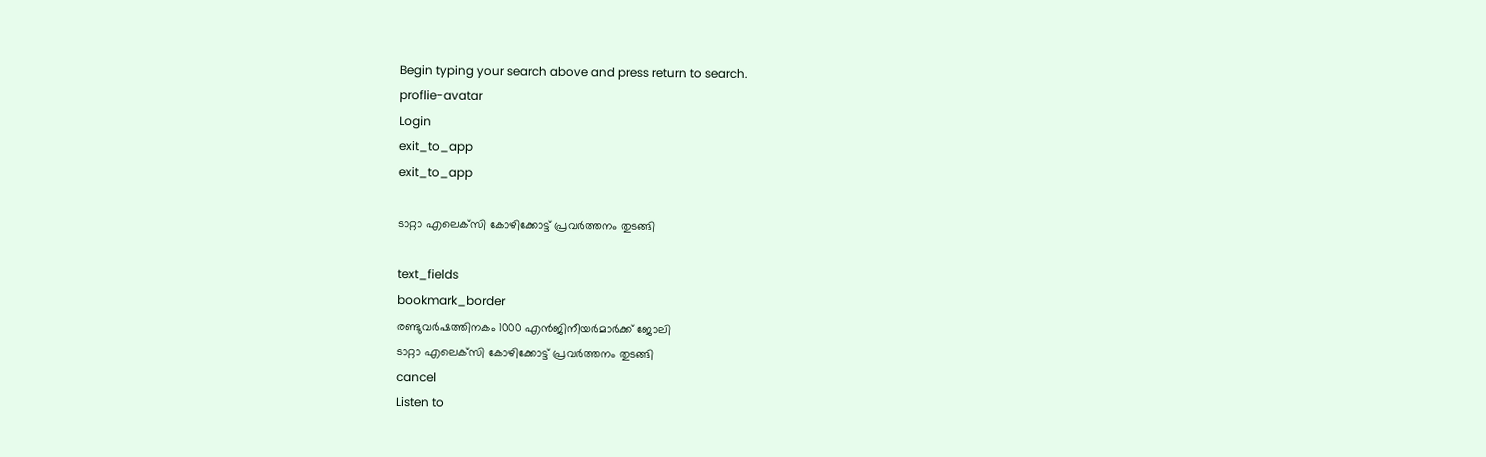Begin typing your search above and press return to search.
proflie-avatar
Login
exit_to_app
exit_to_app

ടാറ്റാ എലെക്‌സി കോഴിക്കോട്ട് പ്രവർത്തനം തുടങ്ങി

text_fields
bookmark_border
രണ്ടുവര്‍ഷത്തിനകം 1000 എൻജിനീയർമാർക്ക് ജോലി
ടാറ്റാ എലെക്‌സി കോഴിക്കോട്ട് പ്രവർത്തനം തുടങ്ങി
cancel
Listen to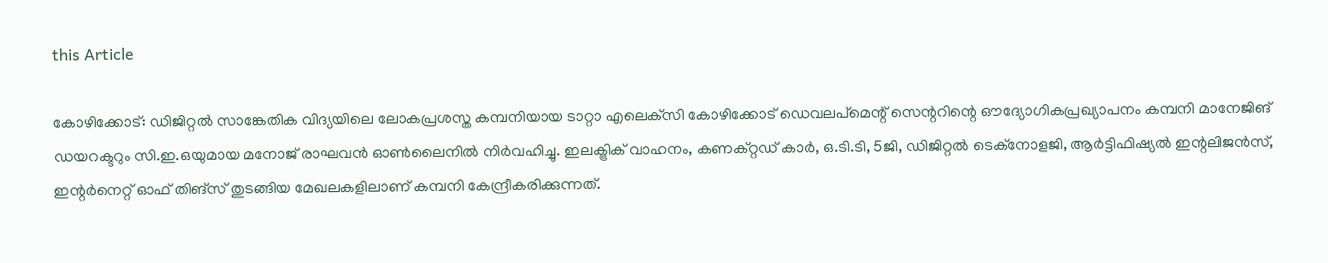this Article

കോഴിക്കോട്: ഡിജിറ്റൽ സാങ്കേതിക വിദ്യയിലെ ലോകപ്രശസ്ത കമ്പനിയായ ടാറ്റാ എലെക്‌സി കോഴിക്കോട് ഡെവലപ്‌മെന്റ് സെന്ററിന്റെ ഔദ്യോഗികപ്രഖ്യാപനം കമ്പനി മാനേജിങ് ഡയറക്ടറും സി.ഇ.ഒയുമായ മനോജ് രാഘവന്‍ ഓൺലൈനിൽ നിർവഹിച്ചു. ഇലക്ട്രിക് വാഹനം, കണക്റ്റഡ് കാർ, ഒ.ടി.ടി, 5ജി, ഡിജിറ്റൽ ടെക്നോളജി, ആർട്ടിഫിഷ്യൽ ഇന്റലിജൻസ്, ഇന്റർനെറ്റ് ഓഫ് തിങ്സ് തുടങ്ങിയ മേഖലകളിലാണ് കമ്പനി കേന്ദ്രീകരിക്കുന്നത്.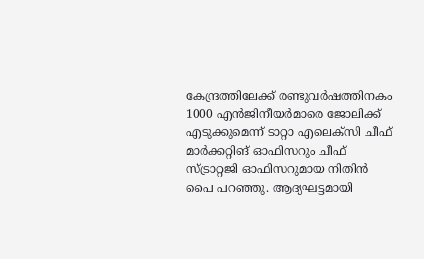കേന്ദ്രത്തിലേക്ക് രണ്ടുവര്‍ഷത്തിനകം 1000 എന്‍ജിനീയര്‍മാരെ ജോലിക്ക് എടുക്കുമെന്ന് ടാറ്റാ എലെക്‌സി ചീഫ് മാർക്കറ്റിങ് ഓഫിസറും ചീഫ് സ്ട്രാറ്റജി ഓഫിസറുമായ നിതിന്‍ പൈ പറഞ്ഞു. ആദ്യഘട്ടമായി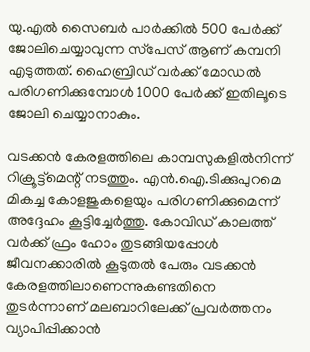യു.എല്‍ സൈബര്‍ പാര്‍ക്കില്‍ 500 പേര്‍ക്ക് ജോലിചെയ്യാവുന്ന സ്‌പേസ് ആണ് കമ്പനി എടുത്തത്. ഹൈബ്രിഡ് വര്‍ക്ക് മോഡല്‍ പരിഗണിക്കുമ്പോള്‍ 1000 പേര്‍ക്ക് ഇതിലൂടെ ജോലി ചെയ്യാനാകും.

വടക്കന്‍ കേരളത്തിലെ കാമ്പസുകളില്‍നിന്ന് റിക്രൂട്ട്‌മെന്റ് നടത്തും. എൻ.ഐ.ടിക്കുപുറമെ മികച്ച കോളജുകളെയും പരിഗണിക്കുമെന്ന് അദ്ദേഹം കൂട്ടിച്ചേർത്തു. കോവിഡ് കാലത്ത് വര്‍ക്ക് ഫ്രം ഹോം തുടങ്ങിയപ്പോള്‍ ജീവനക്കാരില്‍ കൂടുതല്‍ പേരും വടക്കന്‍ കേരളത്തിലാണെന്നുകണ്ടതിനെ തുടര്‍ന്നാണ് മലബാറിലേക്ക് പ്രവര്‍ത്തനം വ്യാപിപ്പിക്കാൻ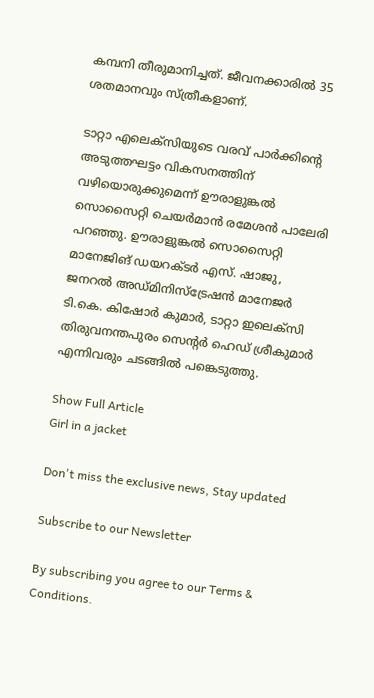കമ്പനി തീരുമാനിച്ചത്. ജീവനക്കാരിൽ 35 ശതമാനവും സ്ത്രീകളാണ്.

ടാറ്റാ എലെക്‌സിയുടെ വരവ് പാർക്കിന്റെ അടുത്തഘട്ടം വികസനത്തിന് വഴിയൊരുക്കുമെന്ന് ഊരാളുങ്കല്‍ സൊസൈറ്റി ചെയര്‍മാന്‍ രമേശന്‍ പാലേരി പറഞ്ഞു. ഊരാളുങ്കല്‍ സൊസൈറ്റി മാനേജിങ് ഡയറക്ടര്‍ എസ്. ഷാജു, ജനറല്‍ അഡ്മിനിസ്‌ട്രേഷന്‍ മാനേജര്‍ ടി.കെ. കിഷോര്‍ കുമാര്‍, ടാറ്റാ ഇലെക്‌സി തിരുവനന്തപുരം സെന്റര്‍ ഹെഡ് ശ്രീകുമാര്‍ എന്നിവരും ചടങ്ങിൽ പങ്കെടുത്തു.

Show Full Article
Girl in a jacket

Don't miss the exclusive news, Stay updated

Subscribe to our Newsletter

By subscribing you agree to our Terms & Conditions.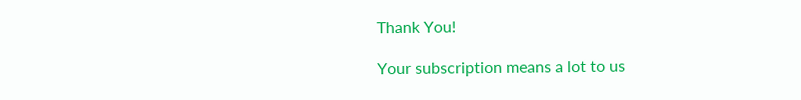Thank You!

Your subscription means a lot to us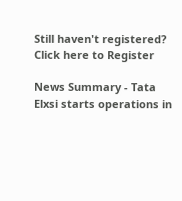Still haven't registered? Click here to Register

News Summary - Tata Elxsi starts operations in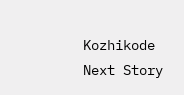Kozhikode
Next Story